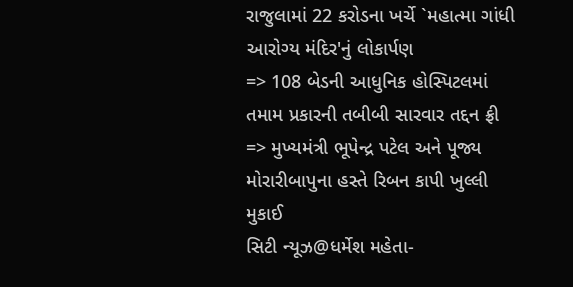રાજુલામાં 22 કરોડના ખર્ચે `મહાત્મા ગાંધી આરોગ્ય મંદિર'નું લોકાર્પણ
=> 108 બેડની આધુનિક હોસ્પિટલમાં તમામ પ્રકારની તબીબી સારવાર તદ્દન ફ્રી
=> મુખ્યમંત્રી ભૂપેન્દ્ર પટેલ અને પૂજ્ય મોરારીબાપુના હસ્તે રિબન કાપી ખુલ્લી મુકાઈ
સિટી ન્યૂઝ@ધર્મેશ મહેતા-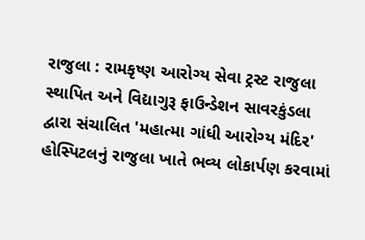રાજુલા : રામકૃષ્ણ આરોગ્ય સેવા ટ્રસ્ટ રાજુલા સ્થાપિત અને વિદ્યાગુરૂ ફાઉન્ડેશન સાવરકુંડલા દ્વારા સંચાલિત 'મહાત્મા ગાંધી આરોગ્ય મંદિર' હોસ્પિટલનું રાજુલા ખાતે ભવ્ય લોકાર્પણ કરવામાં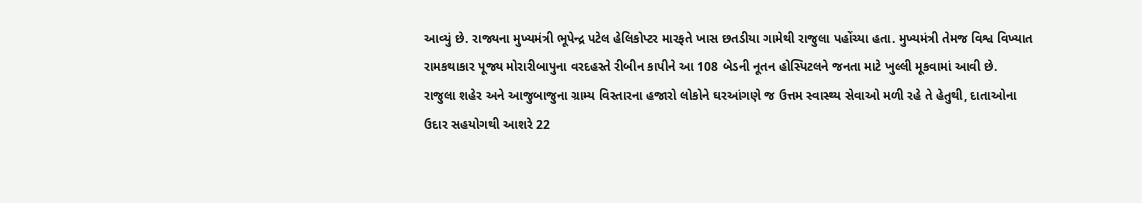આવ્યું છે. રાજ્યના મુખ્યમંત્રી ભૂપેન્દ્ર પટેલ હેલિકોપ્ટર મારફતે ખાસ છતડીયા ગામેથી રાજુલા પહોંચ્યા હતા. મુખ્યમંત્રી તેમજ વિશ્વ વિખ્યાત રામકથાકાર પૂજ્ય મોરારીબાપુના વરદહસ્તે રીબીન કાપીને આ 108 બેડની નૂતન હોસ્પિટલને જનતા માટે ખુલ્લી મૂકવામાં આવી છે.
રાજુલા શહેર અને આજુબાજુના ગ્રામ્ય વિસ્તારના હજારો લોકોને ઘરઆંગણે જ ઉત્તમ સ્વાસ્થ્ય સેવાઓ મળી રહે તે હેતુથી, દાતાઓના ઉદાર સહયોગથી આશરે 22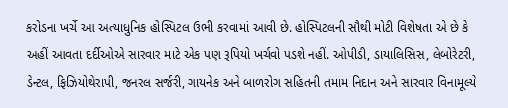કરોડના ખર્ચે આ અત્યાધુનિક હોસ્પિટલ ઉભી કરવામાં આવી છે. હોસ્પિટલની સૌથી મોટી વિશેષતા એ છે કે અહીં આવતા દર્દીઓએ સારવાર માટે એક પણ રૂપિયો ખર્ચવો પડશે નહીં. ઓપીડી, ડાયાલિસિસ, લેબોરેટરી, ડેન્ટલ, ફિઝિયોથેરાપી, જનરલ સર્જરી, ગાયનેક અને બાળરોગ સહિતની તમામ નિદાન અને સારવાર વિનામૂલ્યે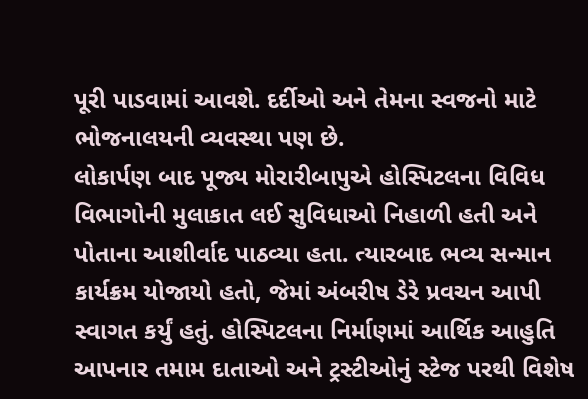પૂરી પાડવામાં આવશે. દર્દીઓ અને તેમના સ્વજનો માટે ભોજનાલયની વ્યવસ્થા પણ છે.
લોકાર્પણ બાદ પૂજ્ય મોરારીબાપુએ હોસ્પિટલના વિવિધ વિભાગોની મુલાકાત લઈ સુવિધાઓ નિહાળી હતી અને પોતાના આશીર્વાદ પાઠવ્યા હતા. ત્યારબાદ ભવ્ય સન્માન કાર્યક્રમ યોજાયો હતો, જેમાં અંબરીષ ડેરે પ્રવચન આપી સ્વાગત કર્યું હતું. હોસ્પિટલના નિર્માણમાં આર્થિક આહુતિ આપનાર તમામ દાતાઓ અને ટ્રસ્ટીઓનું સ્ટેજ પરથી વિશેષ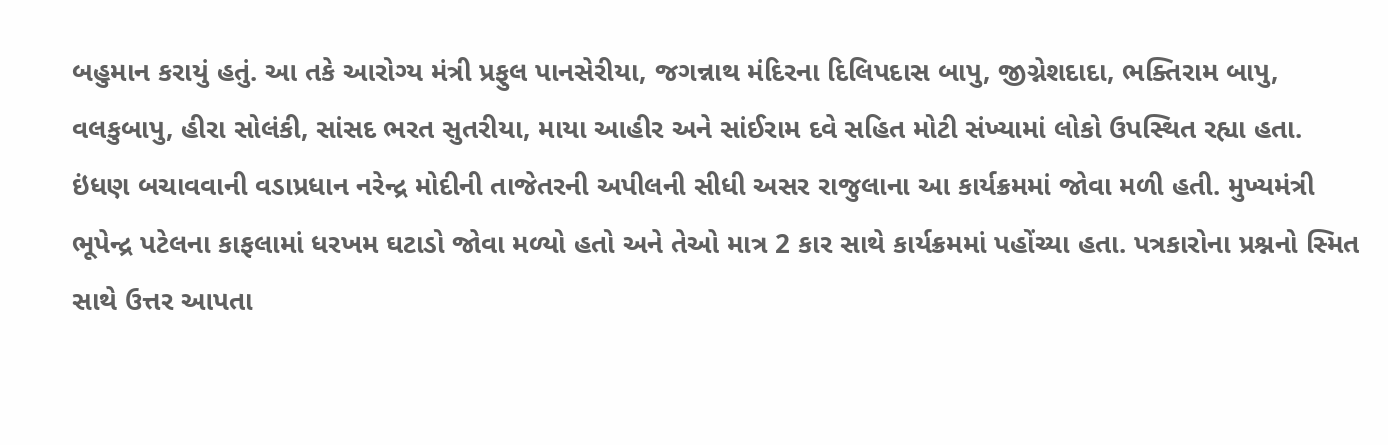બહુમાન કરાયું હતું. આ તકે આરોગ્ય મંત્રી પ્રફુલ પાનસેરીયા, જગન્નાથ મંદિરના દિલિપદાસ બાપુ, જીગ્નેશદાદા, ભક્તિરામ બાપુ, વલકુબાપુ, હીરા સોલંકી, સાંસદ ભરત સુતરીયા, માયા આહીર અને સાંઈરામ દવે સહિત મોટી સંખ્યામાં લોકો ઉપસ્થિત રહ્યા હતા.
ઇંધણ બચાવવાની વડાપ્રધાન નરેન્દ્ર મોદીની તાજેતરની અપીલની સીધી અસર રાજુલાના આ કાર્યક્રમમાં જોવા મળી હતી. મુખ્યમંત્રી ભૂપેન્દ્ર પટેલના કાફલામાં ધરખમ ઘટાડો જોવા મળ્યો હતો અને તેઓ માત્ર 2 કાર સાથે કાર્યક્રમમાં પહોંચ્યા હતા. પત્રકારોના પ્રશ્નનો સ્મિત સાથે ઉત્તર આપતા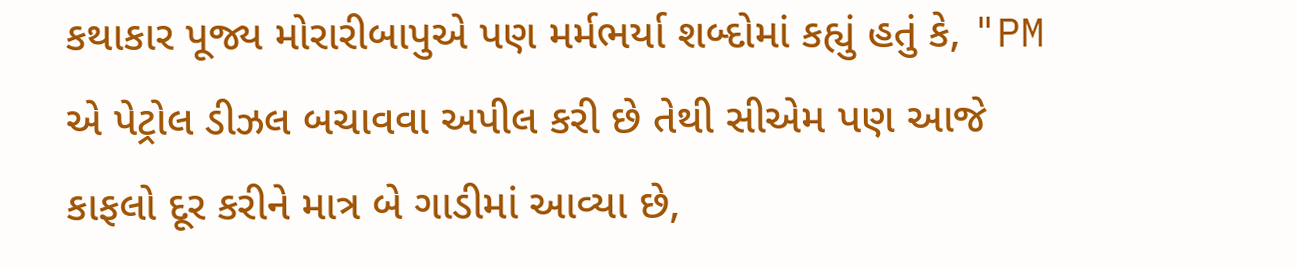કથાકાર પૂજ્ય મોરારીબાપુએ પણ મર્મભર્યા શબ્દોમાં કહ્યું હતું કે, "PM એ પેટ્રોલ ડીઝલ બચાવવા અપીલ કરી છે તેથી સીએમ પણ આજે કાફલો દૂર કરીને માત્ર બે ગાડીમાં આવ્યા છે,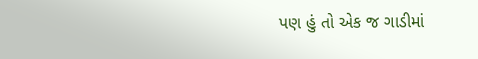પણ હું તો એક જ ગાડીમાં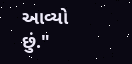આવ્યો છું."